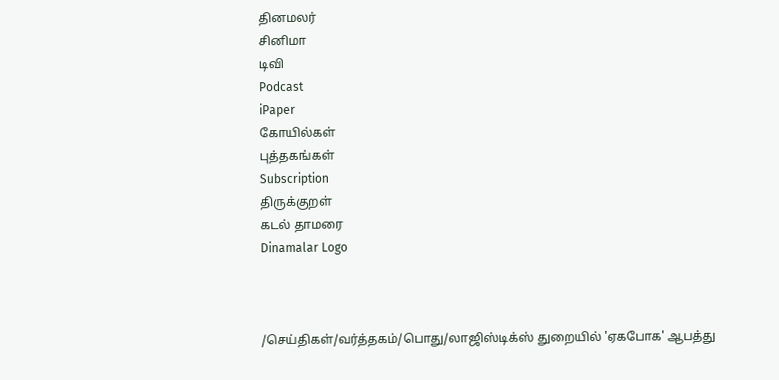தினமலர்
சினிமா
டிவி
Podcast
iPaper
கோயில்கள்
புத்தகங்கள்
Subscription
திருக்குறள்
கடல் தாமரை
Dinamalar Logo



/செய்திகள்/வர்த்தகம்/பொது/லாஜிஸ்டிக்ஸ் துறையில் 'ஏகபோக' ஆபத்து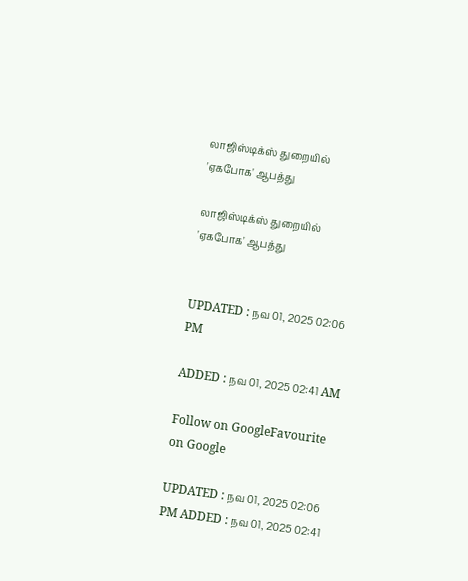லாஜிஸ்டிக்ஸ் துறையில் 'ஏகபோக' ஆபத்து

லாஜிஸ்டிக்ஸ் துறையில் 'ஏகபோக' ஆபத்து


UPDATED : நவ 01, 2025 02:06 PM

ADDED : நவ 01, 2025 02:41 AM

Follow on GoogleFavourite on Google

UPDATED : நவ 01, 2025 02:06 PM ADDED : நவ 01, 2025 02:41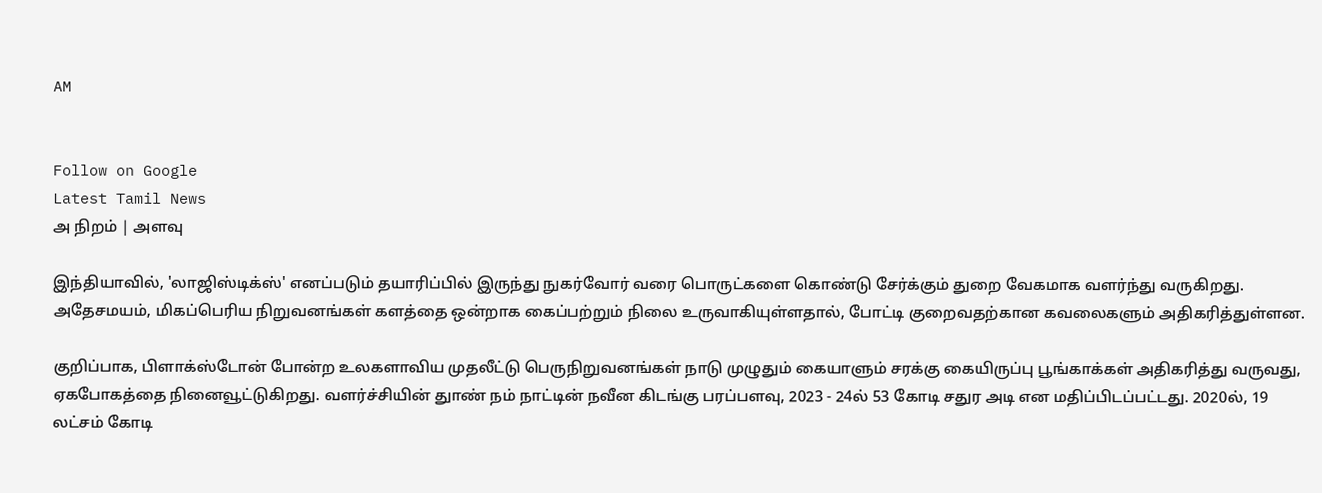AM


Follow on Google
Latest Tamil News
அ நிறம் | அளவு

இந்தியாவில், 'லாஜிஸ்டிக்ஸ்' எனப்படும் தயாரிப்பில் இருந்து நுகர்வோர் வரை பொருட்களை கொண்டு சேர்க்கும் துறை வேகமாக வளர்ந்து வருகிறது. அதேசமயம், மிகப்பெரிய நிறுவனங்கள் களத்தை ஒன்றாக கைப்பற்றும் நிலை உருவாகியுள்ளதால், போட்டி குறைவதற்கான கவலைகளும் அதிகரித்துள்ளன.

குறிப்பாக, பிளாக்ஸ்டோன் போன்ற உலகளாவிய முதலீட்டு பெருநிறுவனங்கள் நாடு முழுதும் கையாளும் சரக்கு கையிருப்பு பூங்காக்கள் அதிகரித்து வருவது, ஏகபோகத்தை நினைவூட்டுகிறது. வளர்ச்சியின் துாண் நம் நாட்டின் நவீன கிடங்கு பரப்பளவு, 2023 - 24ல் 53 கோடி சதுர அடி என மதிப்பிடப்பட்டது. 2020ல், 19 லட்சம் கோடி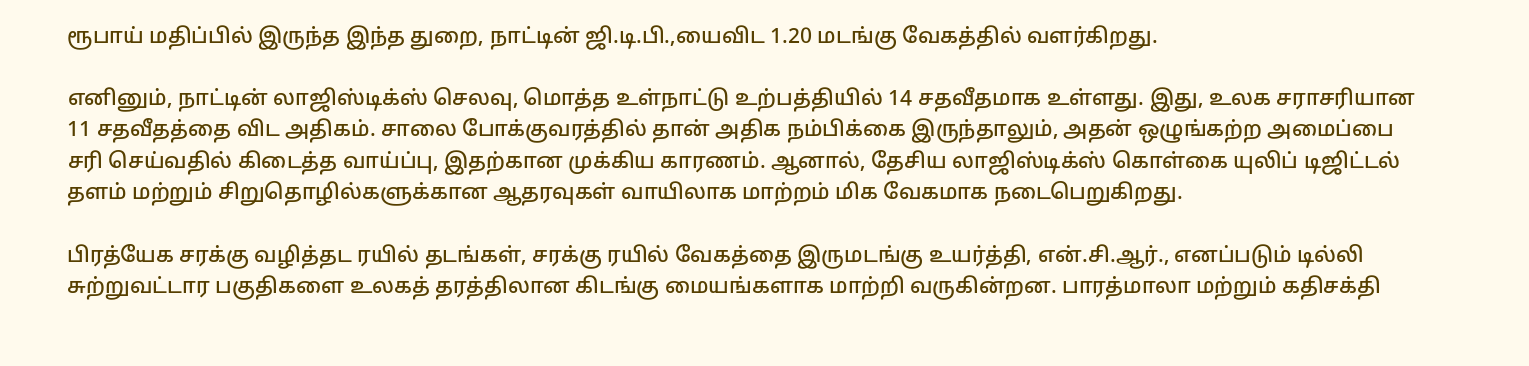ரூபாய் மதிப்பில் இருந்த இந்த துறை, நாட்டின் ஜி.டி.பி.,யைவிட 1.20 மடங்கு வேகத்தில் வளர்கிறது.

எனினும், நாட்டின் லாஜிஸ்டிக்ஸ் செலவு, மொத்த உள்நாட்டு உற்பத்தியில் 14 சதவீதமாக உள்ளது. இது, உலக சராசரியான 11 சதவீதத்தை விட அதிகம். சாலை போக்குவரத்தில் தான் அதிக நம்பிக்கை இருந்தாலும், அதன் ஒழுங்கற்ற அமைப்பை சரி செய்வதில் கிடைத்த வாய்ப்பு, இதற்கான முக்கிய காரணம். ஆனால், தேசிய லாஜிஸ்டிக்ஸ் கொள்கை யுலிப் டிஜிட்டல் தளம் மற்றும் சிறுதொழில்களுக்கான ஆதரவுகள் வாயிலாக மாற்றம் மிக வேகமாக நடைபெறுகிறது.

பிரத்யேக சரக்கு வழித்தட ரயில் தடங்கள், சரக்கு ரயில் வேகத்தை இருமடங்கு உயர்த்தி, என்.சி.ஆர்., எனப்படும் டில்லி சுற்றுவட்டார பகுதிகளை உலகத் தரத்திலான கிடங்கு மையங்களாக மாற்றி வருகின்றன. பாரத்மாலா மற்றும் கதிசக்தி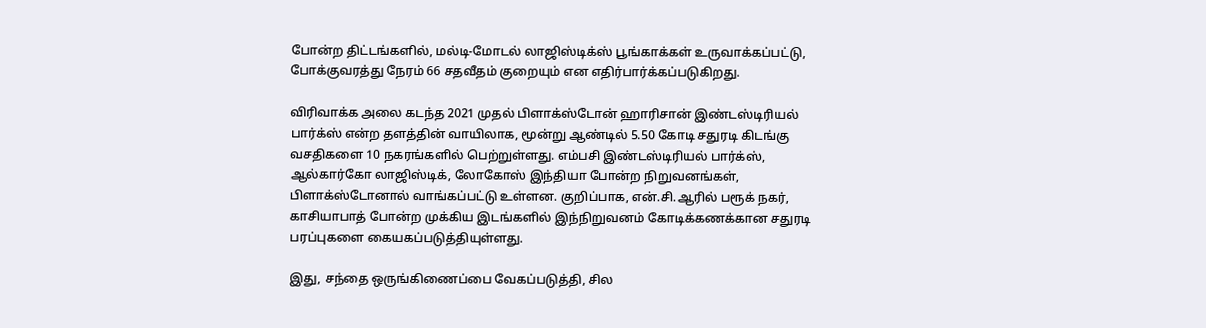போன்ற திட்டங்களில், மல்டி-மோடல் லாஜிஸ்டிக்ஸ் பூங்காக்கள் உருவாக்கப்பட்டு, போக்குவரத்து நேரம் 66 சதவீதம் குறையும் என எதிர்பார்க்கப்படுகிறது.

விரிவாக்க அலை கடந்த 2021 முதல் பிளாக்ஸ்டோன் ஹாரிசான் இண்டஸ்டிரியல் பார்க்ஸ் என்ற தளத்தின் வாயிலாக, மூன்று ஆண்டில் 5.50 கோடி சதுரடி கிடங்கு வசதிகளை 10 நகரங்களில் பெற்றுள்ளது. எம்பசி இண்டஸ்டிரியல் பார்க்ஸ், ஆல்கார்கோ லாஜிஸ்டிக், லோகோஸ் இந்தியா போன்ற நிறுவனங்கள், பிளாக்ஸ்டோனால் வாங்கப்பட்டு உள்ளன. குறிப்பாக, என்.சி.ஆரில் பரூக் நகர், காசியாபாத் போன்ற முக்கிய இடங்களில் இந்நிறுவனம் கோடிக்கணக்கான சதுரடி பரப்புகளை கையகப்படுத்தியுள்ளது.

இது, சந்தை ஒருங்கிணைப்பை வேகப்படுத்தி, சில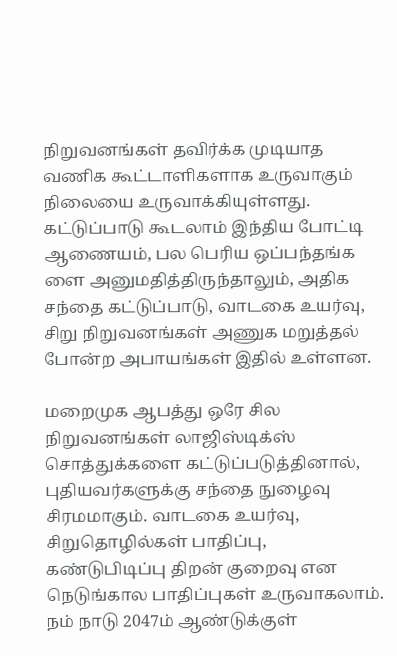நிறுவனங்கள் தவிர்க்க முடியாத வணிக கூட்டாளிகளாக உருவாகும் நிலையை உருவாக்கியுள்ளது. கட்டுப்பாடு கூடலாம் இந்திய போட்டி ஆணையம், பல பெரிய ஒப்பந்தங்க ளை அனுமதித்திருந்தாலும், அதிக சந்தை கட்டுப்பாடு, வாடகை உயர்வு, சிறு நிறுவனங்கள் அணுக மறுத்தல் போன்ற அபாயங்கள் இதில் உள்ளன.

மறைமுக ஆபத்து ஒரே சில நிறுவனங்கள் லாஜிஸ்டிக்ஸ் சொத்துக்களை கட்டுப்படுத்தினால், புதியவர்களுக்கு சந்தை நுழைவு சிரமமாகும். வாடகை உயர்வு, சிறுதொழில்கள் பாதிப்பு, கண்டுபிடிப்பு திறன் குறைவு என நெடுங்கால பாதிப்புகள் உருவாகலாம். நம் நாடு 2047ம் ஆண்டுக்குள்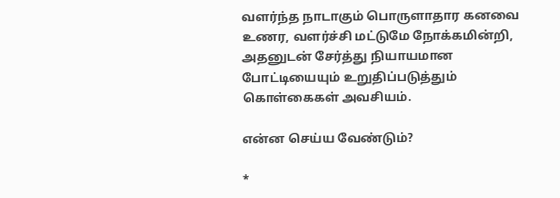வளர்ந்த நாடாகும் பொருளாதார கனவை உணர, வளர்ச்சி மட்டுமே நோக்கமின்றி, அதனுடன் சேர்த்து நியாயமான போட்டியையும் உறுதிப்படுத்தும் கொள்கைகள் அவசியம்.

என்ன செய்ய வேண்டும்?

*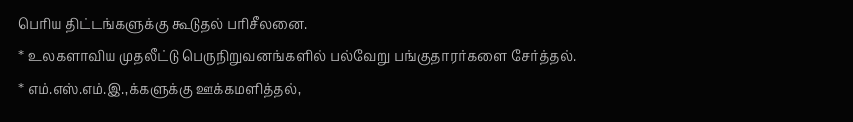பெரிய திட்டங்களுக்கு கூடுதல் பரிசீலனை.
* உலகளாவிய முதலீட்டு பெருநிறுவனங்களில் பல்வேறு பங்குதாரர்களை சேர்த்தல்.
* எம்.எஸ்.எம்.இ.,க்களுக்கு ஊக்கமளித்தல்,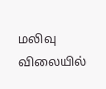மலிவு விலையில்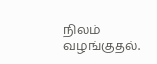நிலம் வழங்குதல்.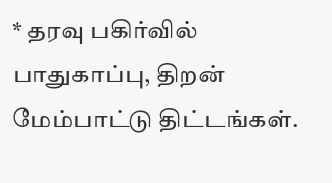* தரவு பகிர்வில் பாதுகாப்பு, திறன் மேம்பாட்டு திட்டங்கள்.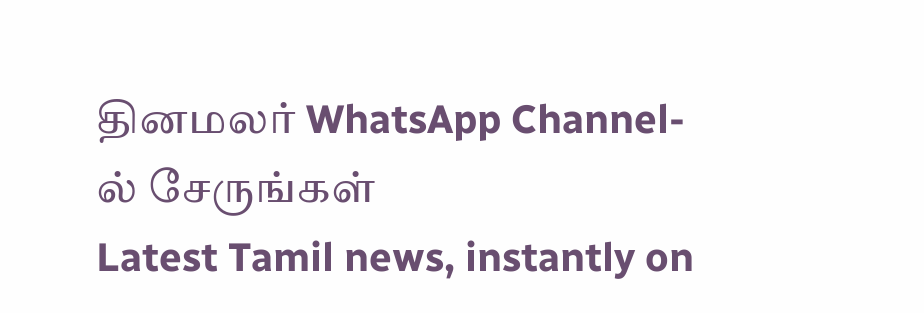தினமலர் WhatsApp Channel-ல் சேருங்கள்
Latest Tamil news, instantly on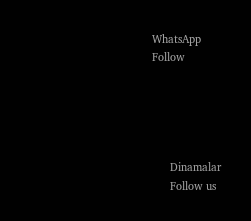WhatsApp
Follow





      Dinamalar
      Follow us